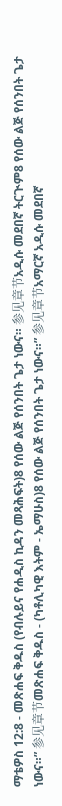ማቴዎስ 12:8 - መጽሐፍ ቅዱስ (የብሉይና የሐዲስ ኪዳን መጻሕፍት)8 የሰው ልጅ የሰንበት ጌታ ነውና። 参见章节አዲሱ መደበኛ ትርጒም8 የሰው ልጅ የሰንበት ጌታ ነውና።” 参见章节መጽሐፍ ቅዱስ - (ካቶሊካዊ እትም - ኤማሁስ)8 የሰው ልጅ የሰንበት ጌታ ነውና።” 参见章节አማርኛ አዲሱ መደበኛ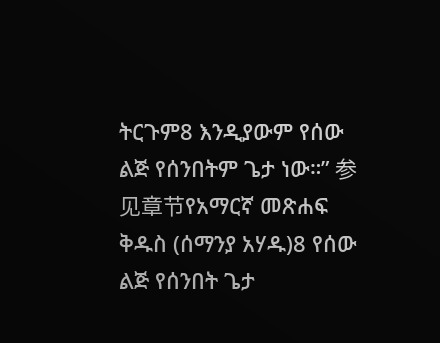ትርጉም8 እንዲያውም የሰው ልጅ የሰንበትም ጌታ ነው።” 参见章节የአማርኛ መጽሐፍ ቅዱስ (ሰማንያ አሃዱ)8 የሰው ልጅ የሰንበት ጌታ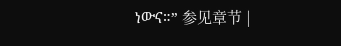ነውና።” 参见章节 |